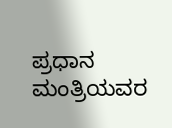ಪ್ರಧಾನ ಮಂತ್ರಿಯವರ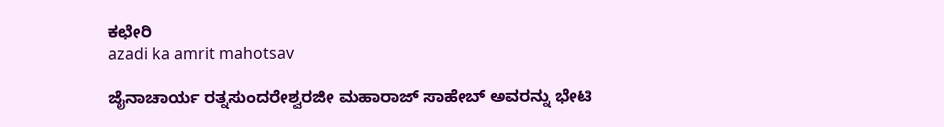ಕಛೇರಿ
azadi ka amrit mahotsav

ಜೈನಾಚಾರ್ಯ ರತ್ನಸುಂದರೇಶ್ವರಜೀ ಮಹಾರಾಜ್ ಸಾಹೇಬ್ ಅವರನ್ನು ಭೇಟಿ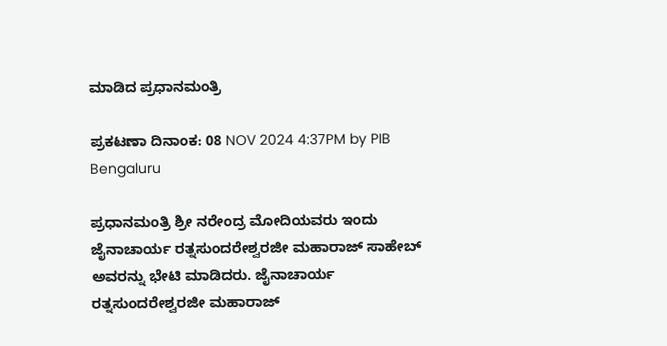ಮಾಡಿದ ಪ್ರಧಾನಮಂತ್ರಿ

ಪ್ರಕಟಣಾ ದಿನಾಂಕ: 08 NOV 2024 4:37PM by PIB Bengaluru

ಪ್ರಧಾನಮಂತ್ರಿ ಶ್ರೀ ನರೇಂದ್ರ ಮೋದಿಯವರು ಇಂದು ಜೈನಾಚಾರ್ಯ ರತ್ನಸುಂದರೇಶ್ವರಜೀ ಮಹಾರಾಜ್ ಸಾಹೇಬ್ ಅವರನ್ನು ಭೇಟಿ ಮಾಡಿದರು. ಜೈನಾಚಾರ್ಯ ರತ್ನಸುಂದರೇಶ್ವರಜೀ ಮಹಾರಾಜ್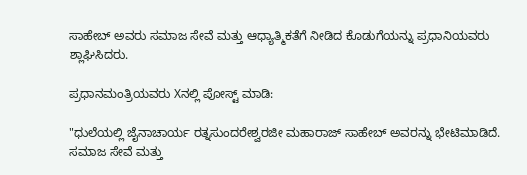ಸಾಹೇಬ್ ಅವರು ಸಮಾಜ ಸೇವೆ ಮತ್ತು ಆಧ್ಯಾತ್ಮಿಕತೆಗೆ ನೀಡಿದ ಕೊಡುಗೆಯನ್ನು ಪ್ರಧಾನಿಯವರು ಶ್ಲಾಘಿಸಿದರು.

ಪ್ರಧಾನಮಂತ್ರಿಯವರು Xನಲ್ಲಿ ಪೋಸ್ಟ್ ಮಾಡಿ:

"ಧುಲೆಯಲ್ಲಿ ಜೈನಾಚಾರ್ಯ ರತ್ನಸುಂದರೇಶ್ವರಜೀ ಮಹಾರಾಜ್ ಸಾಹೇಬ್ ಅವರನ್ನು ಭೇಟಿಮಾಡಿದೆ. ಸಮಾಜ ಸೇವೆ ಮತ್ತು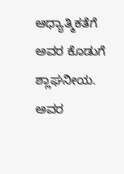ಆಧ್ಯಾತ್ಮಿಕತೆಗೆ ಅವರ ಕೊಡುಗೆ ಶ್ಲಾಘನೀಯ. ಅವರ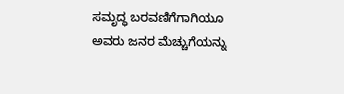ಸಮೃದ್ಧ ಬರವಣಿಗೆಗಾಗಿಯೂ ಅವರು ಜನರ ಮೆಚ್ಚುಗೆಯನ್ನು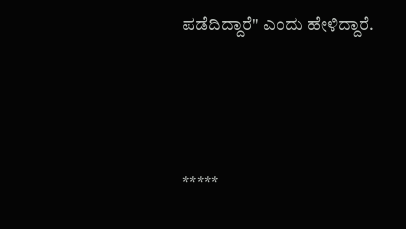ಪಡೆದಿದ್ದಾರೆ" ಎಂದು ಹೇಳಿದ್ದಾರೆ.





*****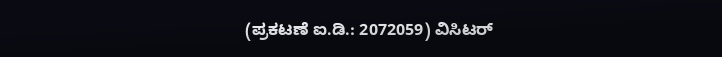(ಪ್ರಕಟಣೆ ಐ.ಡಿ.: 2072059) ವಿಸಿಟರ್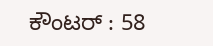ಕೌಂಟರ್ : 58